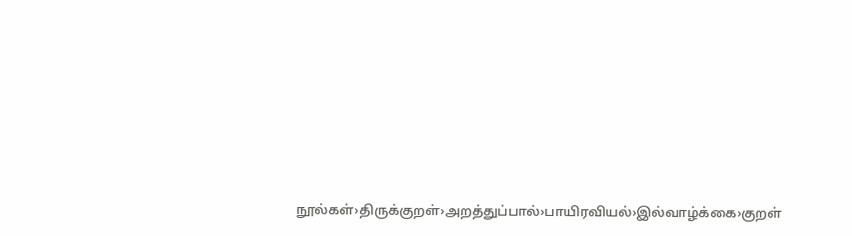நூல்கள்›திருக்குறள்›அறத்துப்பால்›பாயிரவியல்›இல்வாழ்க்கை›குறள்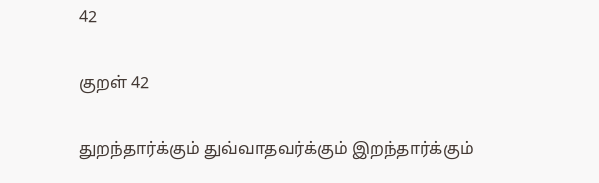42

குறள் 42

துறந்தார்க்கும் துவ்வாதவர்க்கும் இறந்தார்க்கும்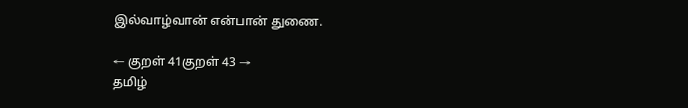இல்வாழ்வான் என்பான் துணை.

← குறள் 41குறள் 43 →
தமிழ்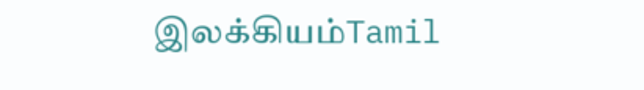இலக்கியம்Tamil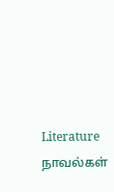Literature
நாவல்கள்